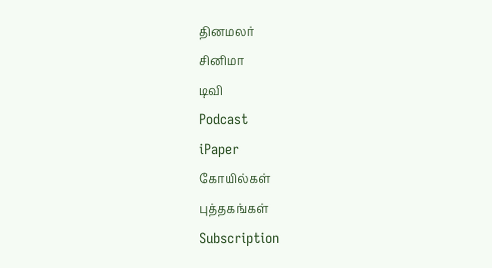தினமலர்
சினிமா
டிவி
Podcast
iPaper
கோயில்கள்
புத்தகங்கள்
Subscription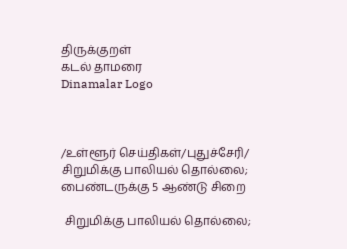திருக்குறள்
கடல் தாமரை
Dinamalar Logo



/உள்ளூர் செய்திகள்/புதுச்சேரி/ சிறுமிக்கு பாலியல் தொல்லை; பைண்டருக்கு 5 ஆண்டு சிறை

 சிறுமிக்கு பாலியல் தொல்லை;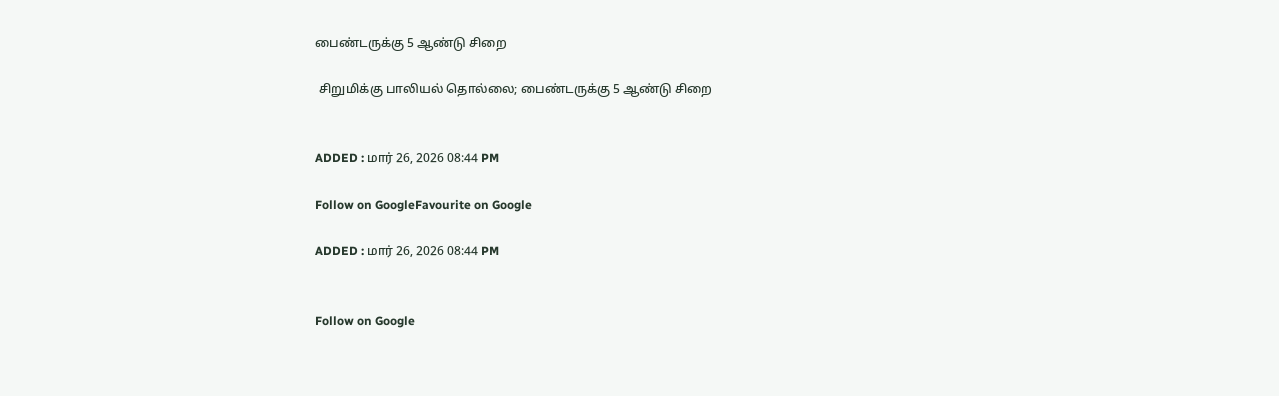பைண்டருக்கு 5 ஆண்டு சிறை

 சிறுமிக்கு பாலியல் தொல்லை; பைண்டருக்கு 5 ஆண்டு சிறை


ADDED : மார் 26, 2026 08:44 PM

Follow on GoogleFavourite on Google

ADDED : மார் 26, 2026 08:44 PM


Follow on Google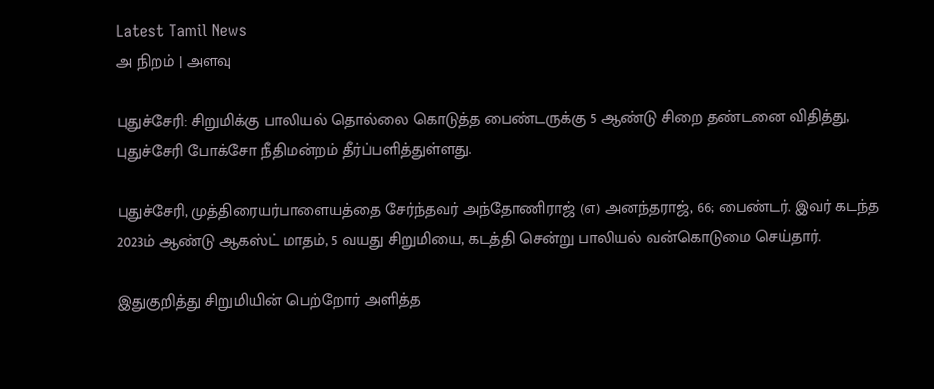Latest Tamil News
அ நிறம் | அளவு

புதுச்சேரி: சிறுமிக்கு பாலியல் தொல்லை கொடுத்த பைண்டருக்கு 5 ஆண்டு சிறை தண்டனை விதித்து, புதுச்சேரி போக்சோ நீதிமன்றம் தீர்ப்பளித்துள்ளது.

புதுச்சேரி, முத்திரையர்பாளையத்தை சேர்ந்தவர் அந்தோணிராஜ் (எ) அனந்தராஜ், 66; பைண்டர். இவர் கடந்த 2023ம் ஆண்டு ஆகஸ்ட் மாதம், 5 வயது சிறுமியை, கடத்தி சென்று பாலியல் வன்கொடுமை செய்தார்.

இதுகுறித்து சிறுமியின் பெற்றோர் அளித்த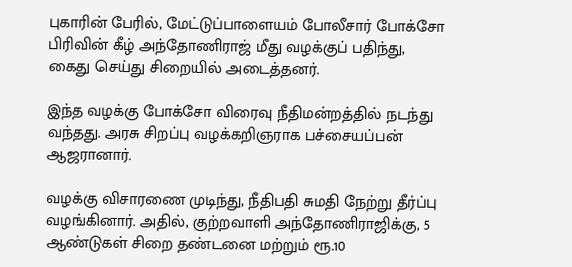புகாரின் பேரில், மேட்டுப்பாளையம் போலீசார் போக்சோ பிரிவின் கீழ் அந்தோணிராஜ் மீது வழக்குப் பதிந்து, கைது செய்து சிறையில் அடைத்தனர்.

இந்த வழக்கு போக்சோ விரைவு நீதிமன்றத்தில் நடந்து வந்தது. அரசு சிறப்பு வழக்கறிஞராக பச்சையப்பன் ஆஜரானார்.

வழக்கு விசாரணை முடிந்து, நீதிபதி சுமதி நேற்று தீர்ப்பு வழங்கினார். அதில், குற்றவாளி அந்தோணிராஜிக்கு, 5 ஆண்டுகள் சிறை தண்டனை மற்றும் ரூ.10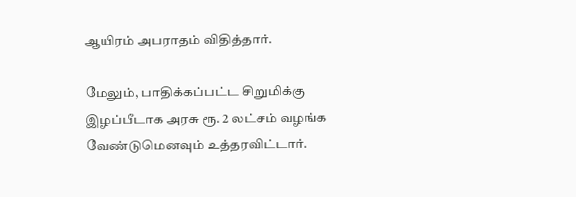ஆயிரம் அபராதம் விதித்தார்.

மேலும், பாதிக்கப்பட்ட சிறுமிக்கு இழப்பீடாக அரசு ரூ. 2 லட்சம் வழங்க வேண்டுமெனவும் உத்தரவிட்டார்.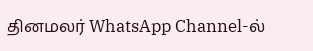தினமலர் WhatsApp Channel-ல்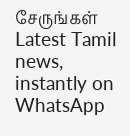சேருங்கள்
Latest Tamil news, instantly on WhatsApp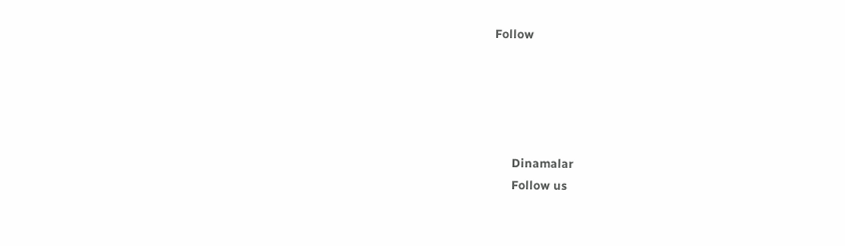Follow





      Dinamalar
      Follow us